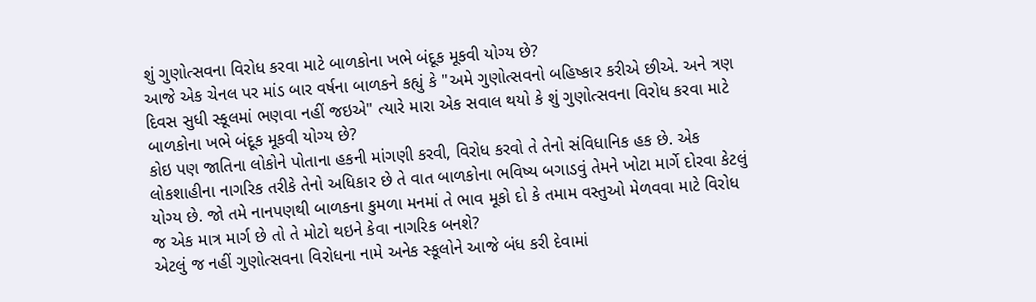શું ગુણોત્સવના વિરોધ કરવા માટે બાળકોના ખભે બંદૂક મૂકવી યોગ્ય છે?
આજે એક ચેનલ પર માંડ બાર વર્ષના બાળકને કહ્યું કે "અમે ગુણોત્સવનો બહિષ્કાર કરીએ છીએ. અને ત્રણ દિવસ સુધી સ્કૂલમાં ભણવા નહીં જઇએ" ત્યારે મારા એક સવાલ થયો કે શું ગુણોત્સવના વિરોધ કરવા માટે બાળકોના ખભે બંદૂક મૂકવી યોગ્ય છે?
કોઇ પણ જાતિના લોકોને પોતાના હકની માંગણી કરવી, વિરોધ કરવો તે તેનો સંવિધાનિક હક છે. એક લોકશાહીના નાગરિક તરીકે તેનો અધિકાર છે તે વાત બાળકોના ભવિષ્ય બગાડવું તેમને ખોટા માર્ગે દોરવા કેટલું યોગ્ય છે. જો તમે નાનપણથી બાળકના કુમળા મનમાં તે ભાવ મૂકો દો કે તમામ વસ્તુઓ મેળવવા માટે વિરોધ જ એક માત્ર માર્ગ છે તો તે મોટો થઇને કેવા નાગરિક બનશે?
એટલું જ નહીં ગુણોત્સવના વિરોધના નામે અનેક સ્કૂલોને આજે બંધ કરી દેવામાં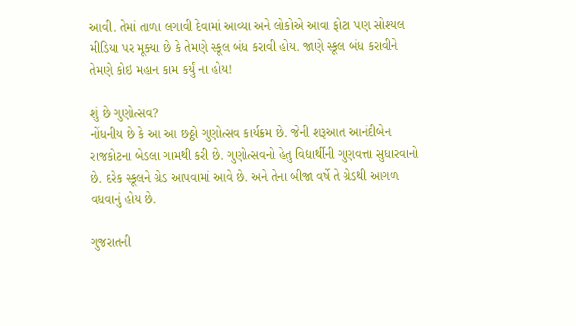આવી. તેમાં તાળા લગાવી દેવામાં આવ્યા અને લોકોએ આવા ફોટા પણ સોશ્યલ મીડિયા પર મૂક્યા છે કે તેમણે સ્કૂલ બંધ કરાવી હોય. જાણે સ્કૂલ બંધ કરાવીને તેમણે કોઇ મહાન કામ કર્યું ના હોય!

શું છે ગુણોત્સવ?
નોંધનીય છે કે આ આ છઠ્ઠો ગુણોત્સવ કાર્યક્રમ છે. જેની શરૂઆત આનંદીબેન રાજકોટના બેડલા ગામથી કરી છે. ગુણોત્સવનો હેતુ વિદ્યાર્થીની ગુણવત્તા સુધારવાનો છે. દરેક સ્કૂલને ગ્રેડ આપવામાં આવે છે. અને તેના બીજા વર્ષે તે ગ્રેડથી આગળ વધવાનું હોય છે.

ગુજરાતની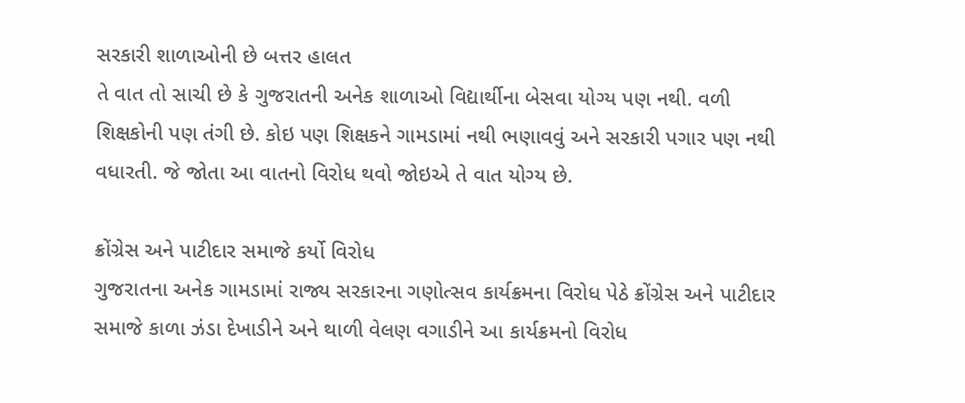સરકારી શાળાઓની છે બત્તર હાલત
તે વાત તો સાચી છે કે ગુજરાતની અનેક શાળાઓ વિદ્યાર્થીના બેસવા યોગ્ય પણ નથી. વળી શિક્ષકોની પણ તંગી છે. કોઇ પણ શિક્ષકને ગામડામાં નથી ભણાવવું અને સરકારી પગાર પણ નથી વધારતી. જે જોતા આ વાતનો વિરોધ થવો જોઇએ તે વાત યોગ્ય છે.

ક્રોંગ્રેસ અને પાટીદાર સમાજે કર્યો વિરોધ
ગુજરાતના અનેક ગામડામાં રાજ્ય સરકારના ગણોત્સવ કાર્યક્રમના વિરોધ પેઠે ક્રોંગ્રેસ અને પાટીદાર સમાજે કાળા ઝંડા દેખાડીને અને થાળી વેલણ વગાડીને આ કાર્યક્રમનો વિરોધ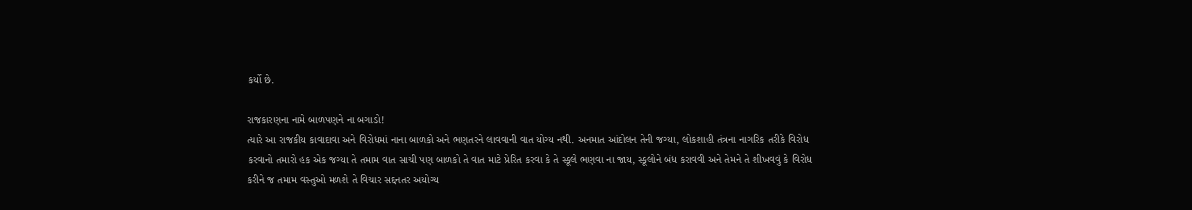કર્યો છે.

રાજકારણના નામે બાળપણને ના બગાડો!
ત્યારે આ રાજકીય કાવાદાવા અને વિરોધમાં નાના બાળકો અને ભણતરને લાવવાની વાત યોગ્ય નથી. અનમાત આંદોલન તેની જગ્યા, લોકશાહી તંત્રના નાગરિક તરીકે વિરોધ કરવાનો તમારો હક એક જગ્યા તે તમામ વાત સાચી પણ બાળકો તે વાત માટે પ્રેરિત કરવા કે તે સ્કૂલે ભણવા ના જાય, સ્કૂલોને બંધ કરાવવી અને તેમને તે શીખવવું કે વિરોધ કરીને જ તમામ વસ્તુઓ મળશે તે વિચાર સદ્દનતર અયોગ્ય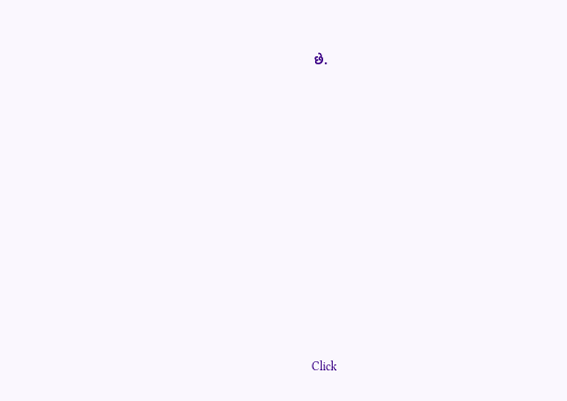છે.












Click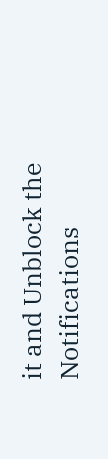it and Unblock the Notifications